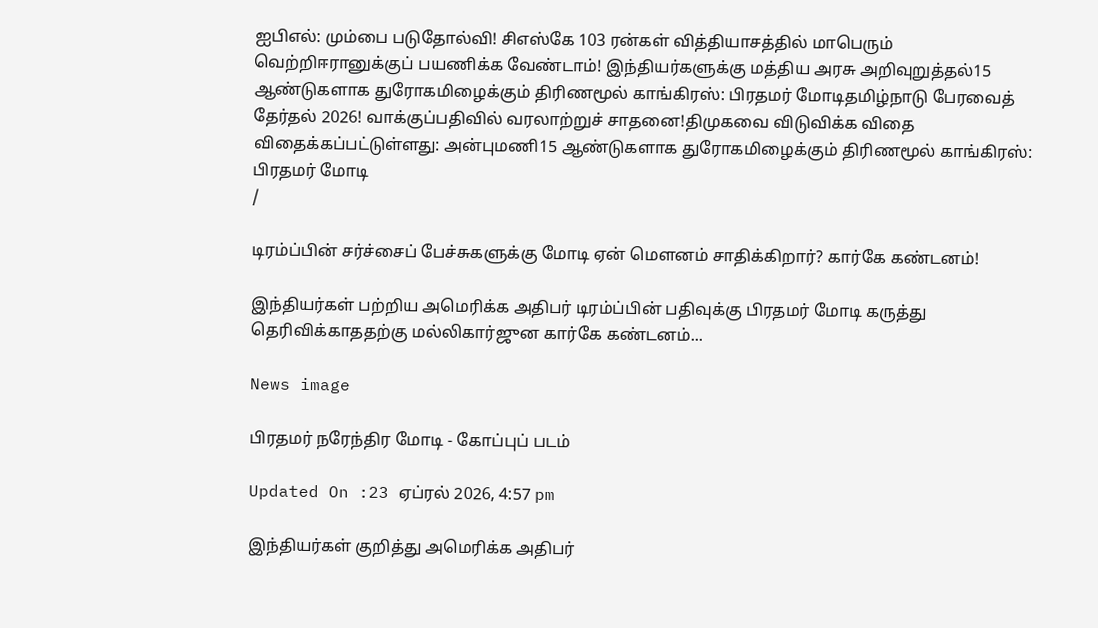ஐபிஎல்: மும்பை படுதோல்வி! சிஎஸ்கே 103 ரன்கள் வித்தியாசத்தில் மாபெரும் வெற்றிஈரானுக்குப் பயணிக்க வேண்டாம்! இந்தியர்களுக்கு மத்திய அரசு அறிவுறுத்தல்15 ஆண்டுகளாக துரோகமிழைக்கும் திரிணமூல் காங்கிரஸ்: பிரதமர் மோடிதமிழ்நாடு பேரவைத் தேர்தல் 2026! வாக்குப்பதிவில் வரலாற்றுச் சாதனை!திமுகவை விடுவிக்க விதை விதைக்கப்பட்டுள்ளது: அன்புமணி15 ஆண்டுகளாக துரோகமிழைக்கும் திரிணமூல் காங்கிரஸ்: பிரதமர் மோடி
/

டிரம்ப்பின் சர்ச்சைப் பேச்சுகளுக்கு மோடி ஏன் மௌனம் சாதிக்கிறார்? கார்கே கண்டனம்!

இந்தியர்கள் பற்றிய அமெரிக்க அதிபர் டிரம்ப்பின் பதிவுக்கு பிரதமர் மோடி கருத்து தெரிவிக்காததற்கு மல்லிகார்ஜுன கார்கே கண்டனம்...

News image

பிரதமர் நரேந்திர மோடி - கோப்புப் படம்

Updated On :23 ஏப்ரல் 2026, 4:57 pm

இந்தியர்கள் குறித்து அமெரிக்க அதிபர்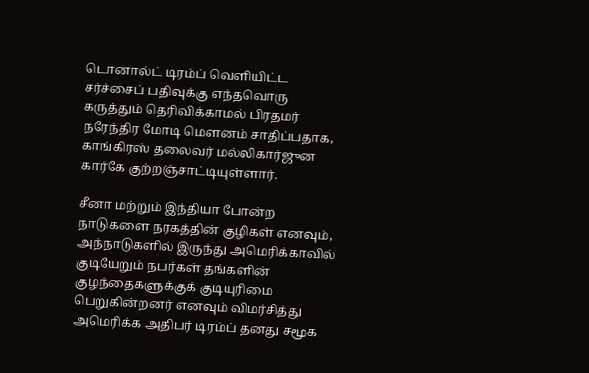டொனால்ட் டிரம்ப் வெளியிட்ட சர்ச்சைப் பதிவுக்கு எந்தவொரு கருத்தும் தெரிவிக்காமல் பிரதமர் நரேந்திர மோடி மௌனம் சாதிப்பதாக, காங்கிரஸ் தலைவர் மல்லிகார்ஜுன கார்கே குற்றஞ்சாட்டியுள்ளார்.

சீனா மற்றும் இந்தியா போன்ற நாடுகளை நரகத்தின் குழிகள் எனவும், அந்நாடுகளில் இருந்து அமெரிக்காவில் குடியேறும் நபர்கள் தங்களின் குழந்தைகளுக்குக் குடியுரிமை பெறுகின்றனர் எனவும் விமர்சித்து அமெரிக்க அதிபர் டிரம்ப் தனது சமூக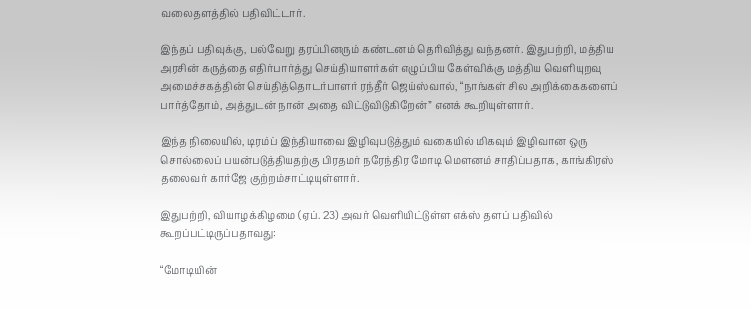வலைதளத்தில் பதிவிட்டார்.

இந்தப் பதிவுக்கு, பல்வேறு தரப்பினரும் கண்டனம் தெரிவித்து வந்தனர். இதுபற்றி, மத்திய அரசின் கருத்தை எதிர்பார்த்து செய்தியாளர்கள் எழுப்பிய கேள்விக்கு மத்திய வெளியுறவு அமைச்சகத்தின் செய்தித்தொடர்பாளர் ரந்தீர் ஜெய்ஸ்வால், “நாங்கள் சில அறிக்கைகளைப் பார்த்தோம், அத்துடன் நான் அதை விட்டுவிடுகிறேன்” எனக் கூறியுள்ளார்.

இந்த நிலையில், டிரம்ப் இந்தியாவை இழிவுபடுத்தும் வகையில் மிகவும் இழிவான ஒரு சொல்லைப் பயன்படுத்தியதற்கு பிரதமர் நரேந்திர மோடி மௌனம் சாதிப்பதாக, காங்கிரஸ் தலைவர் கார்ஜே குற்றம்சாட்டியுள்ளார்.

இதுபற்றி, வியாழக்கிழமை (ஏப். 23) அவர் வெளியிட்டுள்ள எக்ஸ் தளப் பதிவில் கூறப்பட்டிருப்பதாவது:

“மோடியின்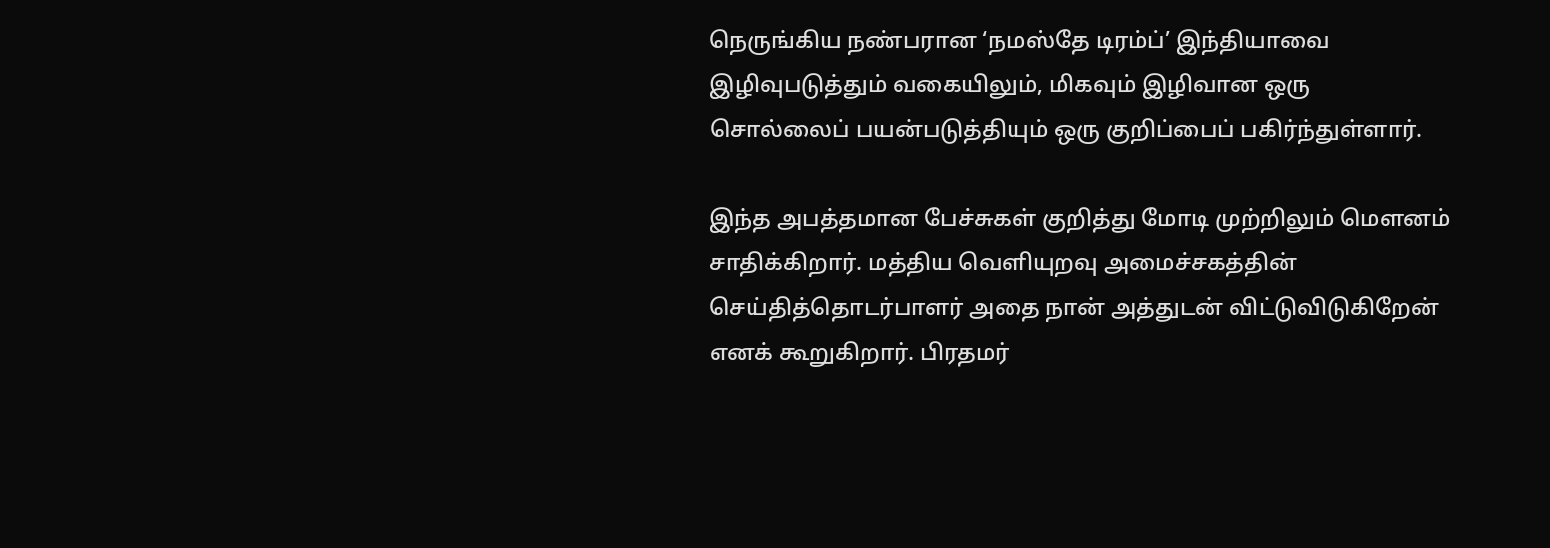நெருங்கிய நண்பரான ‘நமஸ்தே டிரம்ப்’ இந்தியாவை இழிவுபடுத்தும் வகையிலும், மிகவும் இழிவான ஒரு சொல்லைப் பயன்படுத்தியும் ஒரு குறிப்பைப் பகிர்ந்துள்ளார்.

இந்த அபத்தமான பேச்சுகள் குறித்து மோடி முற்றிலும் மௌனம் சாதிக்கிறார். மத்திய வெளியுறவு அமைச்சகத்தின் செய்தித்தொடர்பாளர் அதை நான் அத்துடன் விட்டுவிடுகிறேன் எனக் கூறுகிறார். பிரதமர்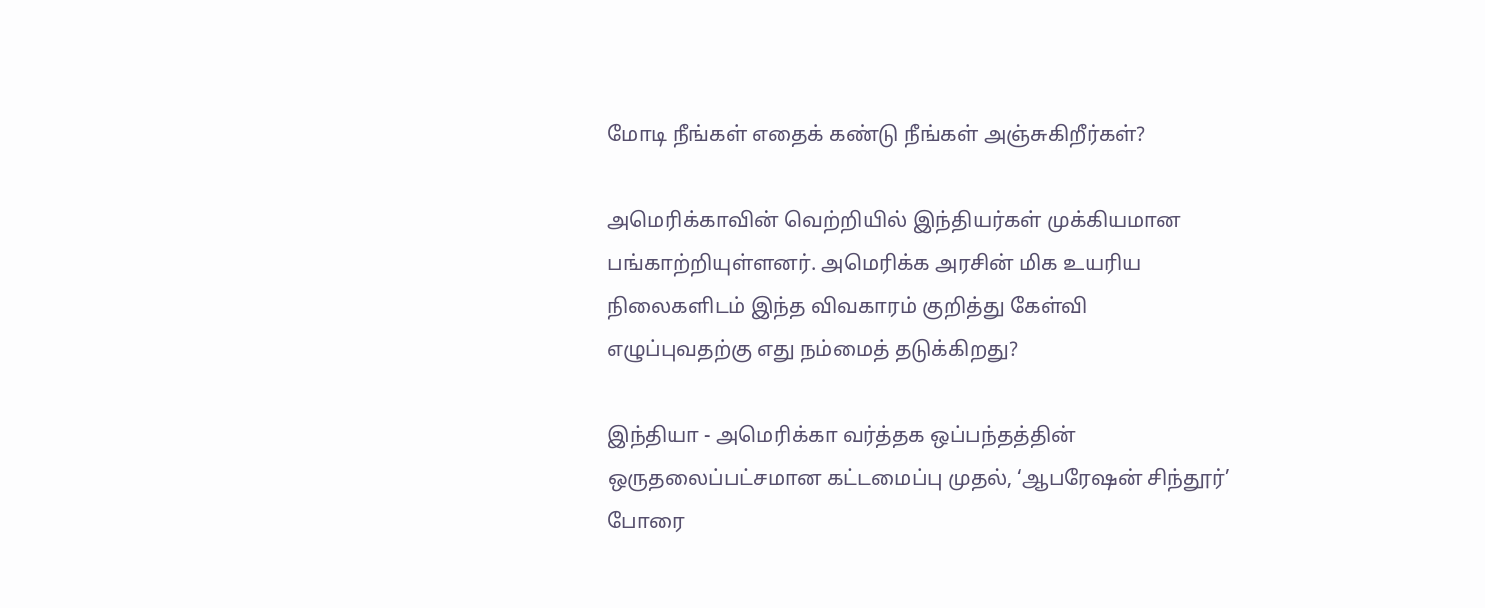மோடி நீங்கள் எதைக் கண்டு நீங்கள் அஞ்சுகிறீர்கள்?

அமெரிக்காவின் வெற்றியில் இந்தியர்கள் முக்கியமான பங்காற்றியுள்ளனர். அமெரிக்க அரசின் மிக உயரிய நிலைகளிடம் இந்த விவகாரம் குறித்து கேள்வி எழுப்புவதற்கு எது நம்மைத் தடுக்கிறது?

இந்தியா - அமெரிக்கா வர்த்தக ஒப்பந்தத்தின் ஒருதலைப்பட்சமான கட்டமைப்பு முதல், ‘ஆபரேஷன் சிந்தூர்’ போரை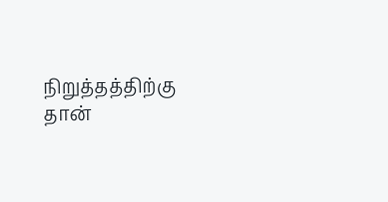நிறுத்தத்திற்கு தான்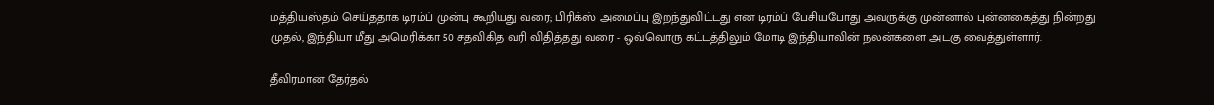மத்தியஸ்தம் செய்ததாக டிரம்ப் முன்பு கூறியது வரை; பிரிக்ஸ் அமைப்பு இறந்துவிட்டது என டிரம்ப் பேசியபோது அவருக்கு முன்னால் புன்னகைத்து நின்றது முதல், இந்தியா மீது அமெரிக்கா 50 சதவிகித வரி விதித்தது வரை - ஒவ்வொரு கட்டத்திலும் மோடி இந்தியாவின் நலன்களை அடகு வைத்துள்ளார்.

தீவிரமான தேர்தல்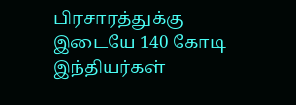பிரசாரத்துக்கு இடையே 140 கோடி இந்தியர்கள்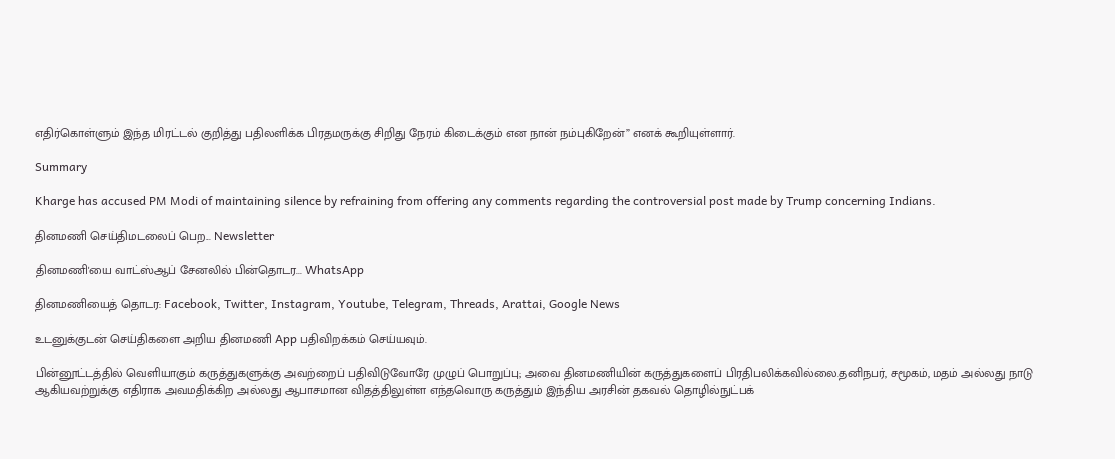எதிர்கொள்ளும் இந்த மிரட்டல் குறித்து பதிலளிக்க பிரதமருக்கு சிறிது நேரம் கிடைக்கும் என நான் நம்புகிறேன்” எனக் கூறியுள்ளார்.

Summary

Kharge has accused PM Modi of maintaining silence by refraining from offering any comments regarding the controversial post made by Trump concerning Indians.

தினமணி செய்திமடலைப் பெற... Newsletter

தினமணி'யை வாட்ஸ்ஆப் சேனலில் பின்தொடர... WhatsApp

தினமணியைத் தொடர: Facebook, Twitter, Instagram, Youtube, Telegram, Threads, Arattai, Google News

உடனுக்குடன் செய்திகளை அறிய தினமணி App பதிவிறக்கம் செய்யவும்.

பின்னூட்டத்தில் வெளியாகும் கருத்துகளுக்கு அவற்றைப் பதிவிடுவோரே முழுப் பொறுப்பு; அவை தினமணியின் கருத்துகளைப் பிரதிபலிக்கவில்லை.தனிநபர், சமூகம், மதம் அல்லது நாடு ஆகியவற்றுக்கு எதிராக அவமதிக்கிற அல்லது ஆபாசமான விதத்திலுள்ள எந்தவொரு கருத்தும் இந்திய அரசின் தகவல் தொழில்நுட்பக்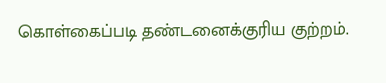கொள்கைப்படி தண்டனைக்குரிய குற்றம்.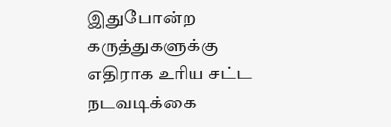இதுபோன்ற கருத்துகளுக்கு எதிராக உரிய சட்ட நடவடிக்கை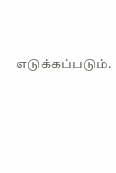எடுக்கப்படும்.